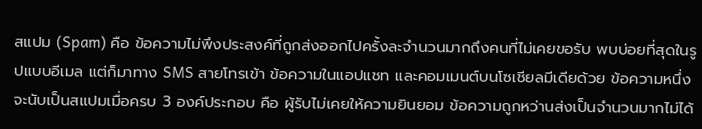สแปม (Spam) คือ ข้อความไม่พึงประสงค์ที่ถูกส่งออกไปครั้งละจำนวนมากถึงคนที่ไม่เคยขอรับ พบบ่อยที่สุดในรูปแบบอีเมล แต่ก็มาทาง SMS สายโทรเข้า ข้อความในแอปแชท และคอมเมนต์บนโซเชียลมีเดียด้วย ข้อความหนึ่งจะนับเป็นสแปมเมื่อครบ 3 องค์ประกอบ คือ ผู้รับไม่เคยให้ความยินยอม ข้อความถูกหว่านส่งเป็นจำนวนมากไม่ได้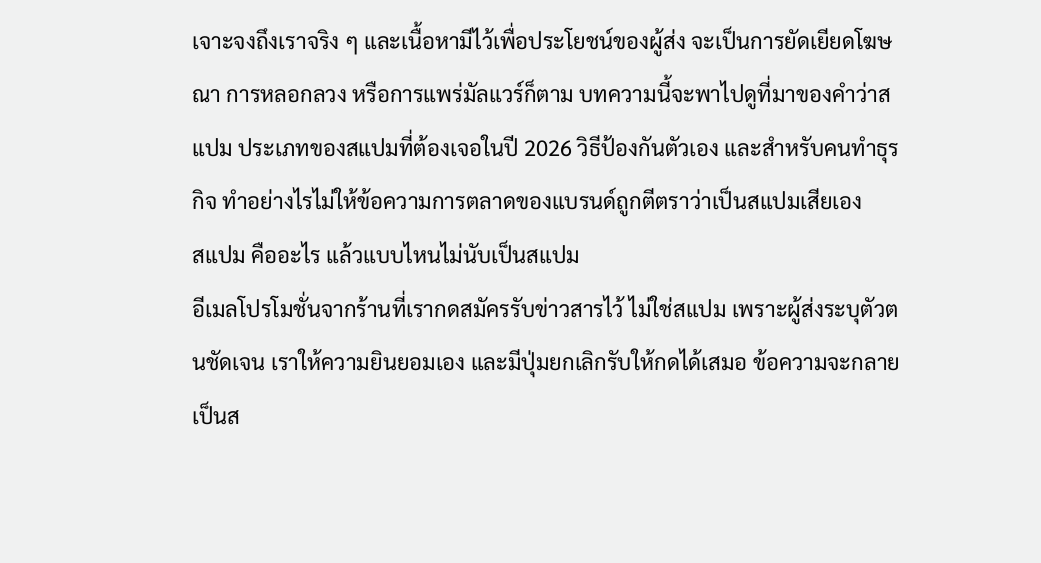เจาะจงถึงเราจริง ๆ และเนื้อหามีไว้เพื่อประโยชน์ของผู้ส่ง จะเป็นการยัดเยียดโฆษณา การหลอกลวง หรือการแพร่มัลแวร์ก็ตาม บทความนี้จะพาไปดูที่มาของคำว่าสแปม ประเภทของสแปมที่ต้องเจอในปี 2026 วิธีป้องกันตัวเอง และสำหรับคนทำธุรกิจ ทำอย่างไรไม่ให้ข้อความการตลาดของแบรนด์ถูกตีตราว่าเป็นสแปมเสียเอง
สแปม คืออะไร แล้วแบบไหนไม่นับเป็นสแปม
อีเมลโปรโมชั่นจากร้านที่เรากดสมัครรับข่าวสารไว้ ไม่ใช่สแปม เพราะผู้ส่งระบุตัวตนชัดเจน เราให้ความยินยอมเอง และมีปุ่มยกเลิกรับให้กดได้เสมอ ข้อความจะกลายเป็นส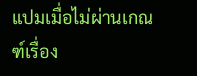แปมเมื่อไม่ผ่านเกณฑ์เรื่อง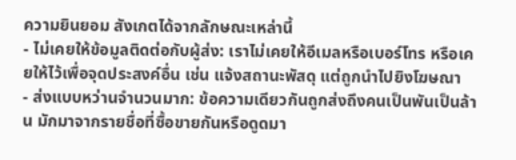ความยินยอม สังเกตได้จากลักษณะเหล่านี้
- ไม่เคยให้ข้อมูลติดต่อกับผู้ส่ง: เราไม่เคยให้อีเมลหรือเบอร์โทร หรือเคยให้ไว้เพื่อจุดประสงค์อื่น เช่น แจ้งสถานะพัสดุ แต่ถูกนำไปยิงโฆษณา
- ส่งแบบหว่านจำนวนมาก: ข้อความเดียวกันถูกส่งถึงคนเป็นพันเป็นล้าน มักมาจากรายชื่อที่ซื้อขายกันหรือดูดมา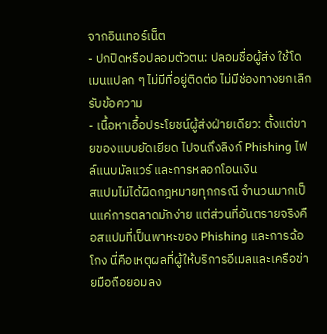จากอินเทอร์เน็ต
- ปกปิดหรือปลอมตัวตน: ปลอมชื่อผู้ส่ง ใช้โดเมนแปลก ๆ ไม่มีที่อยู่ติดต่อ ไม่มีช่องทางยกเลิกรับข้อความ
- เนื้อหาเอื้อประโยชน์ผู้ส่งฝ่ายเดียว: ตั้งแต่ขายของแบบยัดเยียด ไปจนถึงลิงก์ Phishing ไฟล์แนบมัลแวร์ และการหลอกโอนเงิน
สแปมไม่ได้ผิดกฎหมายทุกกรณี จำนวนมากเป็นแค่การตลาดมักง่าย แต่ส่วนที่อันตรายจริงคือสแปมที่เป็นพาหะของ Phishing และการฉ้อโกง นี่คือเหตุผลที่ผู้ให้บริการอีเมลและเครือข่ายมือถือยอมลง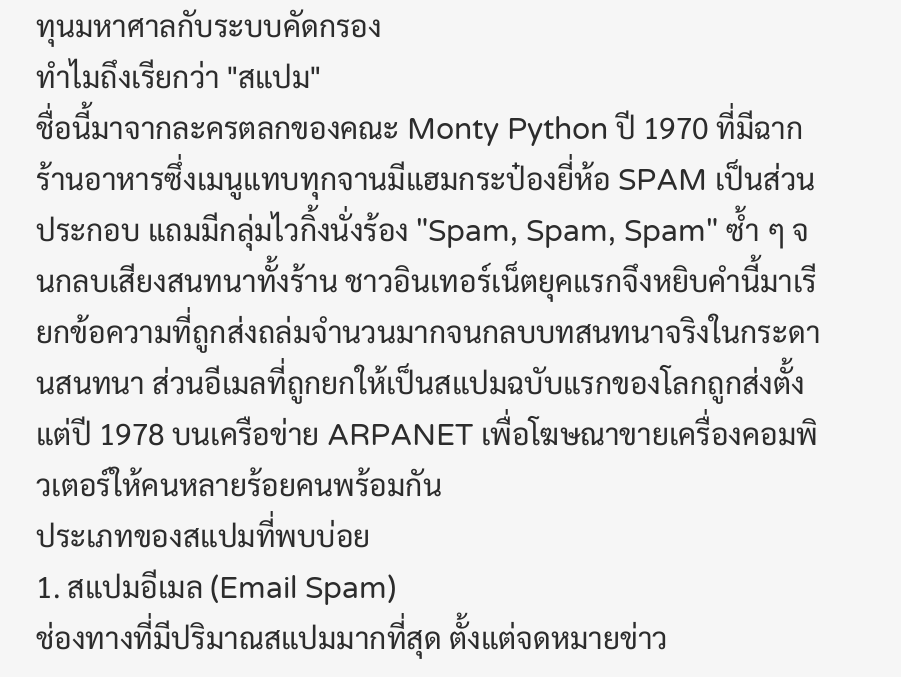ทุนมหาศาลกับระบบคัดกรอง
ทำไมถึงเรียกว่า "สแปม"
ชื่อนี้มาจากละครตลกของคณะ Monty Python ปี 1970 ที่มีฉากร้านอาหารซึ่งเมนูแทบทุกจานมีแฮมกระป๋องยี่ห้อ SPAM เป็นส่วนประกอบ แถมมีกลุ่มไวกิ้งนั่งร้อง "Spam, Spam, Spam" ซ้ำ ๆ จนกลบเสียงสนทนาทั้งร้าน ชาวอินเทอร์เน็ตยุคแรกจึงหยิบคำนี้มาเรียกข้อความที่ถูกส่งถล่มจำนวนมากจนกลบบทสนทนาจริงในกระดานสนทนา ส่วนอีเมลที่ถูกยกให้เป็นสแปมฉบับแรกของโลกถูกส่งตั้งแต่ปี 1978 บนเครือข่าย ARPANET เพื่อโฆษณาขายเครื่องคอมพิวเตอร์ให้คนหลายร้อยคนพร้อมกัน
ประเภทของสแปมที่พบบ่อย
1. สแปมอีเมล (Email Spam)
ช่องทางที่มีปริมาณสแปมมากที่สุด ตั้งแต่จดหมายข่าว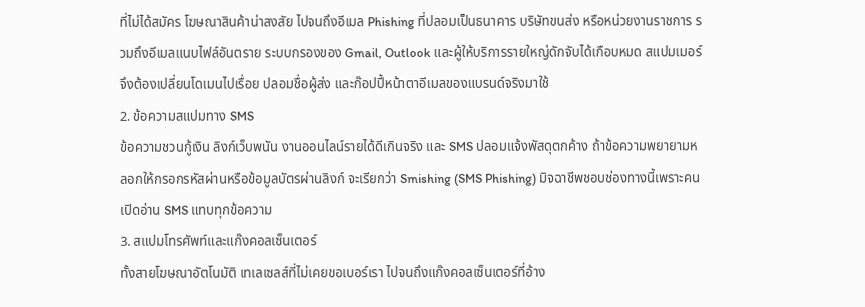ที่ไม่ได้สมัคร โฆษณาสินค้าน่าสงสัย ไปจนถึงอีเมล Phishing ที่ปลอมเป็นธนาคาร บริษัทขนส่ง หรือหน่วยงานราชการ รวมถึงอีเมลแนบไฟล์อันตราย ระบบกรองของ Gmail, Outlook และผู้ให้บริการรายใหญ่ดักจับได้เกือบหมด สแปมเมอร์จึงต้องเปลี่ยนโดเมนไปเรื่อย ปลอมชื่อผู้ส่ง และก๊อปปี้หน้าตาอีเมลของแบรนด์จริงมาใช้
2. ข้อความสแปมทาง SMS
ข้อความชวนกู้เงิน ลิงก์เว็บพนัน งานออนไลน์รายได้ดีเกินจริง และ SMS ปลอมแจ้งพัสดุตกค้าง ถ้าข้อความพยายามหลอกให้กรอกรหัสผ่านหรือข้อมูลบัตรผ่านลิงก์ จะเรียกว่า Smishing (SMS Phishing) มิจฉาชีพชอบช่องทางนี้เพราะคนเปิดอ่าน SMS แทบทุกข้อความ
3. สแปมโทรศัพท์และแก๊งคอลเซ็นเตอร์
ทั้งสายโฆษณาอัตโนมัติ เทเลเซลส์ที่ไม่เคยขอเบอร์เรา ไปจนถึงแก๊งคอลเซ็นเตอร์ที่อ้าง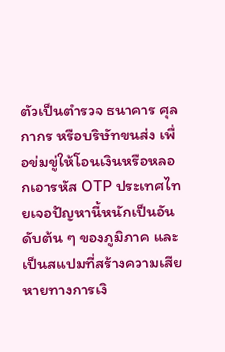ตัวเป็นตำรวจ ธนาคาร ศุลกากร หรือบริษัทขนส่ง เพื่อข่มขู่ให้โอนเงินหรือหลอกเอารหัส OTP ประเทศไทยเจอปัญหานี้หนักเป็นอันดับต้น ๆ ของภูมิภาค และเป็นสแปมที่สร้างความเสียหายทางการเงิ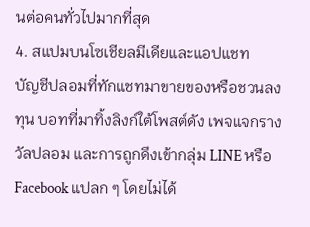นต่อคนทั่วไปมากที่สุด
4. สแปมบนโซเชียลมีเดียและแอปแชท
บัญชีปลอมที่ทักแชทมาขายของหรือชวนลงทุน บอทที่มาทิ้งลิงก์ใต้โพสต์ดัง เพจแจกรางวัลปลอม และการถูกดึงเข้ากลุ่ม LINE หรือ Facebook แปลก ๆ โดยไม่ได้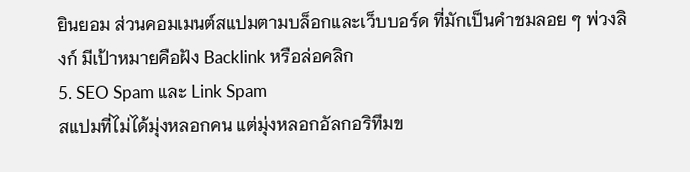ยินยอม ส่วนคอมเมนต์สแปมตามบล็อกและเว็บบอร์ด ที่มักเป็นคำชมลอย ๆ พ่วงลิงก์ มีเป้าหมายคือฝัง Backlink หรือล่อคลิก
5. SEO Spam และ Link Spam
สแปมที่ไม่ได้มุ่งหลอกคน แต่มุ่งหลอกอัลกอริทึมข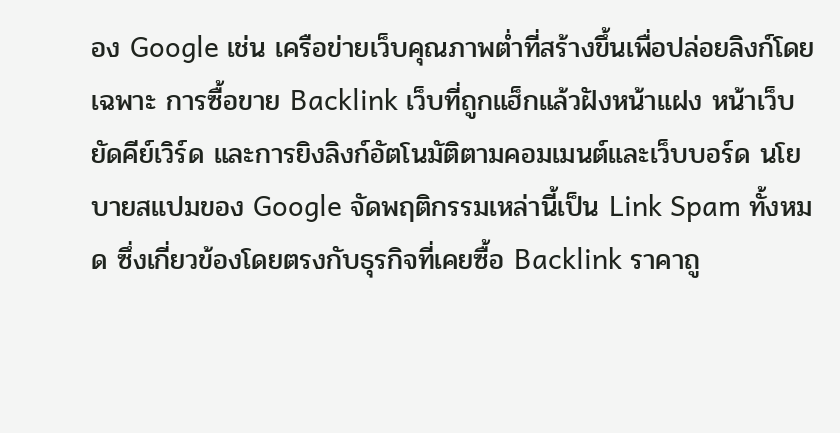อง Google เช่น เครือข่ายเว็บคุณภาพต่ำที่สร้างขึ้นเพื่อปล่อยลิงก์โดยเฉพาะ การซื้อขาย Backlink เว็บที่ถูกแฮ็กแล้วฝังหน้าแฝง หน้าเว็บยัดคีย์เวิร์ด และการยิงลิงก์อัตโนมัติตามคอมเมนต์และเว็บบอร์ด นโยบายสแปมของ Google จัดพฤติกรรมเหล่านี้เป็น Link Spam ทั้งหมด ซึ่งเกี่ยวข้องโดยตรงกับธุรกิจที่เคยซื้อ Backlink ราคาถู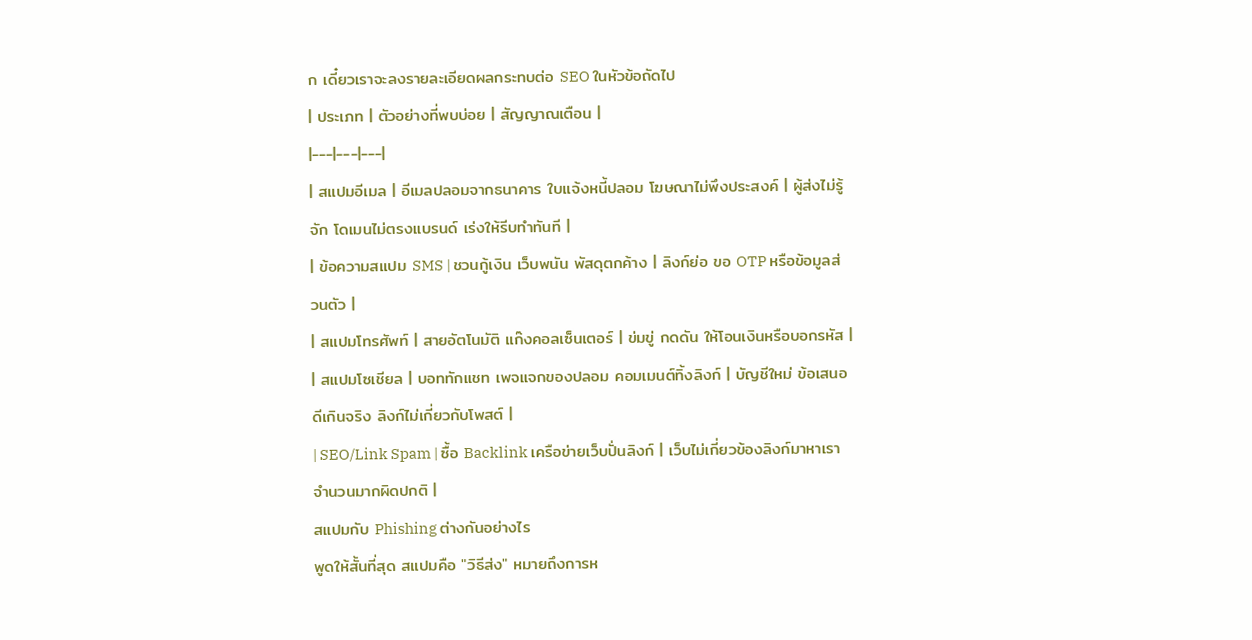ก เดี๋ยวเราจะลงรายละเอียดผลกระทบต่อ SEO ในหัวข้อถัดไป
| ประเภท | ตัวอย่างที่พบบ่อย | สัญญาณเตือน |
|---|---|---|
| สแปมอีเมล | อีเมลปลอมจากธนาคาร ใบแจ้งหนี้ปลอม โฆษณาไม่พึงประสงค์ | ผู้ส่งไม่รู้จัก โดเมนไม่ตรงแบรนด์ เร่งให้รีบทำทันที |
| ข้อความสแปม SMS | ชวนกู้เงิน เว็บพนัน พัสดุตกค้าง | ลิงก์ย่อ ขอ OTP หรือข้อมูลส่วนตัว |
| สแปมโทรศัพท์ | สายอัตโนมัติ แก๊งคอลเซ็นเตอร์ | ข่มขู่ กดดัน ให้โอนเงินหรือบอกรหัส |
| สแปมโซเชียล | บอททักแชท เพจแจกของปลอม คอมเมนต์ทิ้งลิงก์ | บัญชีใหม่ ข้อเสนอดีเกินจริง ลิงก์ไม่เกี่ยวกับโพสต์ |
| SEO/Link Spam | ซื้อ Backlink เครือข่ายเว็บปั่นลิงก์ | เว็บไม่เกี่ยวข้องลิงก์มาหาเราจำนวนมากผิดปกติ |
สแปมกับ Phishing ต่างกันอย่างไร
พูดให้สั้นที่สุด สแปมคือ "วิธีส่ง" หมายถึงการห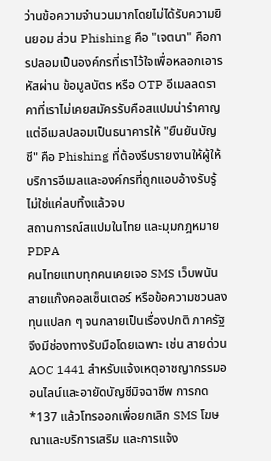ว่านข้อความจำนวนมากโดยไม่ได้รับความยินยอม ส่วน Phishing คือ "เจตนา" คือการปลอมเป็นองค์กรที่เราไว้ใจเพื่อหลอกเอารหัสผ่าน ข้อมูลบัตร หรือ OTP อีเมลลดราคาที่เราไม่เคยสมัครรับคือสแปมน่ารำคาญ แต่อีเมลปลอมเป็นธนาคารให้ "ยืนยันบัญชี" คือ Phishing ที่ต้องรีบรายงานให้ผู้ให้บริการอีเมลและองค์กรที่ถูกแอบอ้างรับรู้ ไม่ใช่แค่ลบทิ้งแล้วจบ
สถานการณ์สแปมในไทย และมุมกฎหมาย PDPA
คนไทยแทบทุกคนเคยเจอ SMS เว็บพนัน สายแก๊งคอลเซ็นเตอร์ หรือข้อความชวนลงทุนแปลก ๆ จนกลายเป็นเรื่องปกติ ภาครัฐจึงมีช่องทางรับมือโดยเฉพาะ เช่น สายด่วน AOC 1441 สำหรับแจ้งเหตุอาชญากรรมออนไลน์และอายัดบัญชีมิจฉาชีพ การกด *137 แล้วโทรออกเพื่อยกเลิก SMS โฆษณาและบริการเสริม และการแจ้ง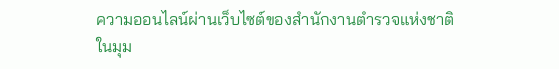ความออนไลน์ผ่านเว็บไซต์ของสำนักงานตำรวจแห่งชาติ
ในมุม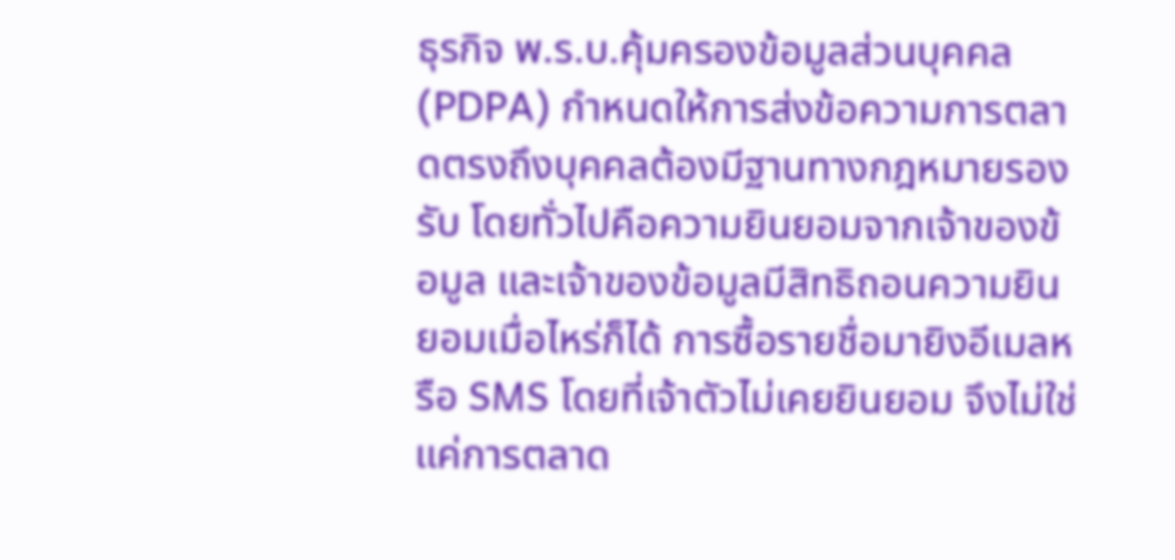ธุรกิจ พ.ร.บ.คุ้มครองข้อมูลส่วนบุคคล (PDPA) กำหนดให้การส่งข้อความการตลาดตรงถึงบุคคลต้องมีฐานทางกฎหมายรองรับ โดยทั่วไปคือความยินยอมจากเจ้าของข้อมูล และเจ้าของข้อมูลมีสิทธิถอนความยินยอมเมื่อไหร่ก็ได้ การซื้อรายชื่อมายิงอีเมลหรือ SMS โดยที่เจ้าตัวไม่เคยยินยอม จึงไม่ใช่แค่การตลาด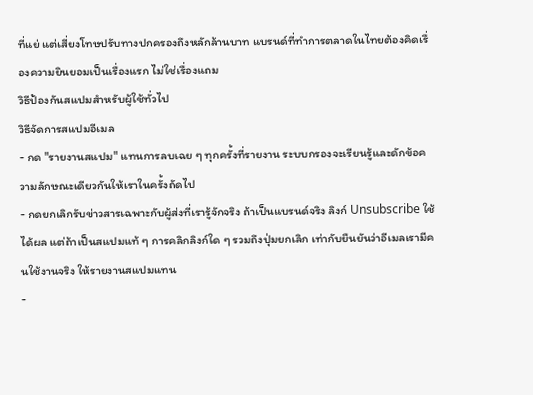ที่แย่ แต่เสี่ยงโทษปรับทางปกครองถึงหลักล้านบาท แบรนด์ที่ทำการตลาดในไทยต้องคิดเรื่องความยินยอมเป็นเรื่องแรก ไม่ใช่เรื่องแถม
วิธีป้องกันสแปมสำหรับผู้ใช้ทั่วไป
วิธีจัดการสแปมอีเมล
- กด "รายงานสแปม" แทนการลบเฉย ๆ ทุกครั้งที่รายงาน ระบบกรองจะเรียนรู้และดักข้อความลักษณะเดียวกันให้เราในครั้งถัดไป
- กดยกเลิกรับข่าวสารเฉพาะกับผู้ส่งที่เรารู้จักจริง ถ้าเป็นแบรนด์จริง ลิงก์ Unsubscribe ใช้ได้ผล แต่ถ้าเป็นสแปมแท้ ๆ การคลิกลิงก์ใด ๆ รวมถึงปุ่มยกเลิก เท่ากับยืนยันว่าอีเมลเรามีคนใช้งานจริง ให้รายงานสแปมแทน
-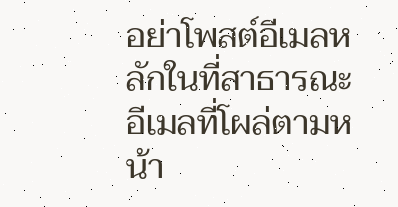อย่าโพสต์อีเมลหลักในที่สาธารณะ อีเมลที่โผล่ตามหน้า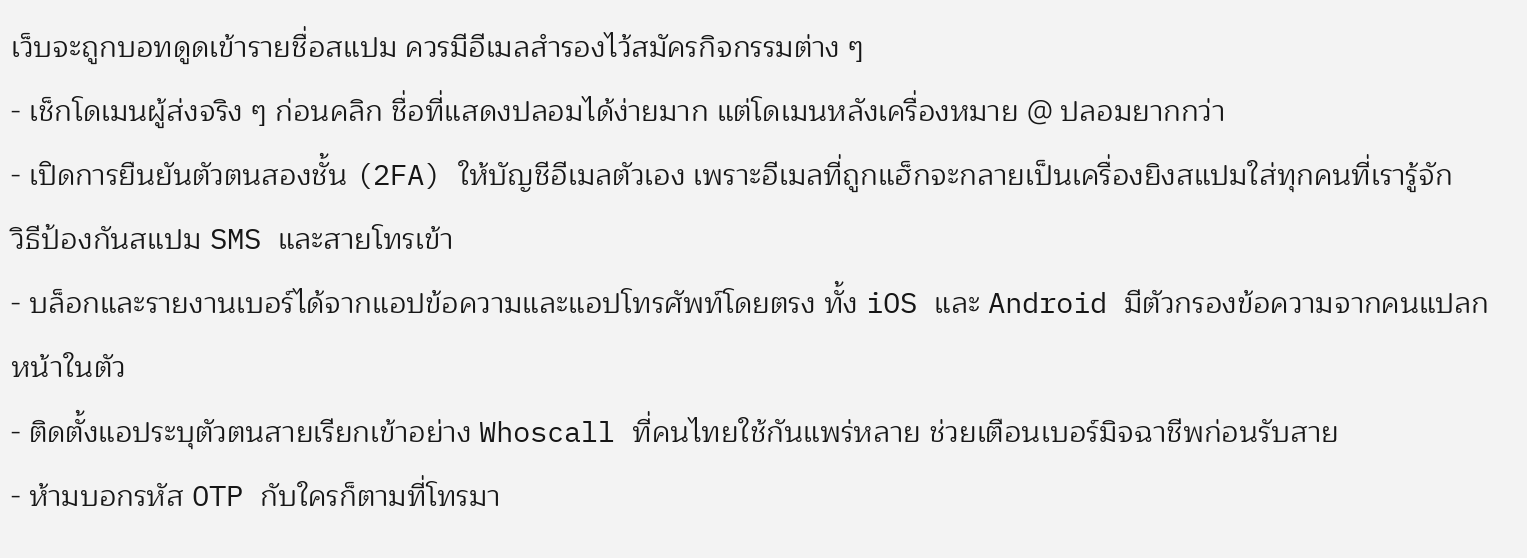เว็บจะถูกบอทดูดเข้ารายชื่อสแปม ควรมีอีเมลสำรองไว้สมัครกิจกรรมต่าง ๆ
- เช็กโดเมนผู้ส่งจริง ๆ ก่อนคลิก ชื่อที่แสดงปลอมได้ง่ายมาก แต่โดเมนหลังเครื่องหมาย @ ปลอมยากกว่า
- เปิดการยืนยันตัวตนสองชั้น (2FA) ให้บัญชีอีเมลตัวเอง เพราะอีเมลที่ถูกแฮ็กจะกลายเป็นเครื่องยิงสแปมใส่ทุกคนที่เรารู้จัก
วิธีป้องกันสแปม SMS และสายโทรเข้า
- บล็อกและรายงานเบอร์ได้จากแอปข้อความและแอปโทรศัพท์โดยตรง ทั้ง iOS และ Android มีตัวกรองข้อความจากคนแปลกหน้าในตัว
- ติดตั้งแอประบุตัวตนสายเรียกเข้าอย่าง Whoscall ที่คนไทยใช้กันแพร่หลาย ช่วยเตือนเบอร์มิจฉาชีพก่อนรับสาย
- ห้ามบอกรหัส OTP กับใครก็ตามที่โทรมา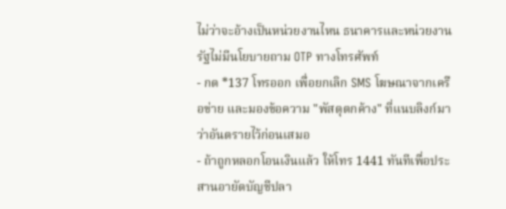ไม่ว่าจะอ้างเป็นหน่วยงานไหน ธนาคารและหน่วยงานรัฐไม่มีนโยบายถาม OTP ทางโทรศัพท์
- กด *137 โทรออก เพื่อยกเลิก SMS โฆษณาจากเครือข่าย และมองข้อความ "พัสดุตกค้าง" ที่แนบลิงก์มาว่าอันตรายไว้ก่อนเสมอ
- ถ้าถูกหลอกโอนเงินแล้ว ให้โทร 1441 ทันทีเพื่อประสานอายัดบัญชีปลา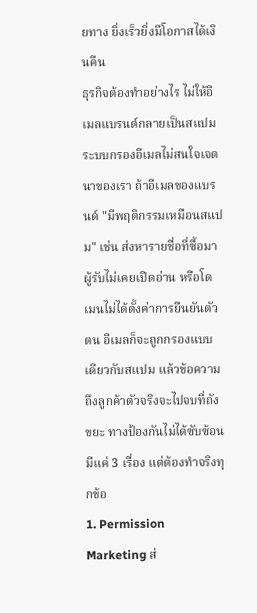ยทาง ยิ่งเร็วยิ่งมีโอกาสได้เงินคืน
ธุรกิจต้องทำอย่างไร ไม่ให้อีเมลแบรนด์กลายเป็นสแปม
ระบบกรองอีเมลไม่สนใจเจตนาของเรา ถ้าอีเมลของแบรนด์ "มีพฤติกรรมเหมือนสแปม" เช่น ส่งหารายชื่อที่ซื้อมา ผู้รับไม่เคยเปิดอ่าน หรือโดเมนไม่ได้ตั้งค่าการยืนยันตัวตน อีเมลก็จะถูกกรองแบบเดียวกับสแปม แล้วข้อความถึงลูกค้าตัวจริงจะไปจบที่ถังขยะ ทางป้องกันไม่ได้ซับซ้อน มีแค่ 3 เรื่อง แต่ต้องทำจริงทุกข้อ
1. Permission Marketing ส่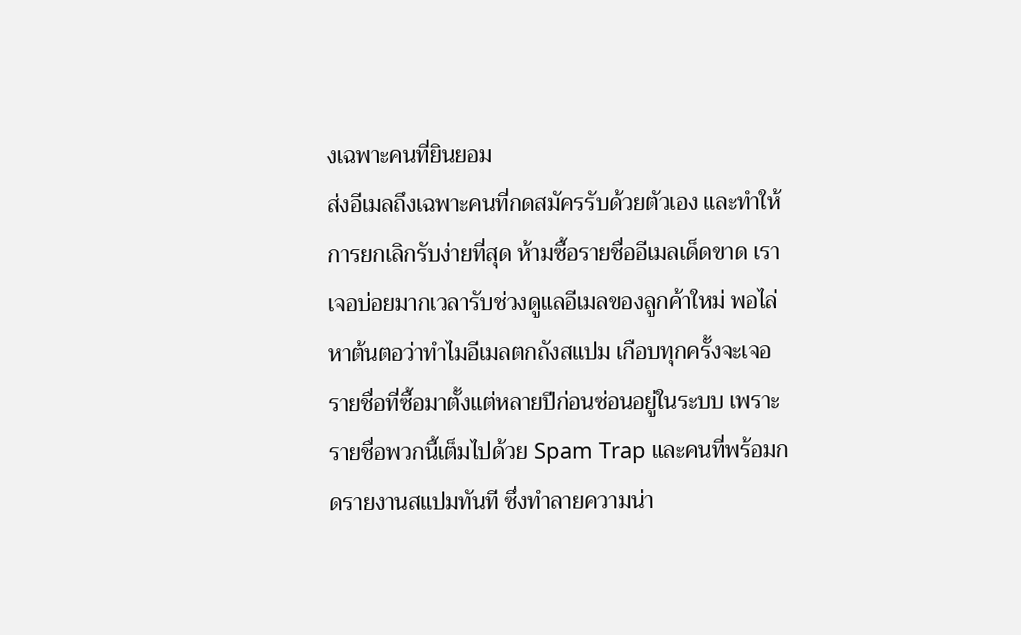งเฉพาะคนที่ยินยอม
ส่งอีเมลถึงเฉพาะคนที่กดสมัครรับด้วยตัวเอง และทำให้การยกเลิกรับง่ายที่สุด ห้ามซื้อรายชื่ออีเมลเด็ดขาด เราเจอบ่อยมากเวลารับช่วงดูแลอีเมลของลูกค้าใหม่ พอไล่หาต้นตอว่าทำไมอีเมลตกถังสแปม เกือบทุกครั้งจะเจอรายชื่อที่ซื้อมาตั้งแต่หลายปีก่อนซ่อนอยู่ในระบบ เพราะรายชื่อพวกนี้เต็มไปด้วย Spam Trap และคนที่พร้อมกดรายงานสแปมทันที ซึ่งทำลายความน่า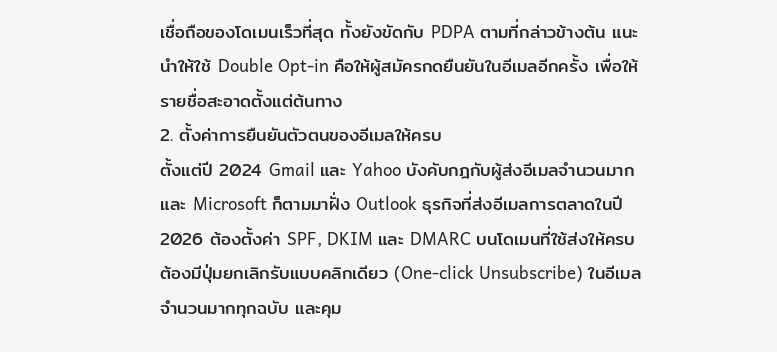เชื่อถือของโดเมนเร็วที่สุด ทั้งยังขัดกับ PDPA ตามที่กล่าวข้างต้น แนะนำให้ใช้ Double Opt-in คือให้ผู้สมัครกดยืนยันในอีเมลอีกครั้ง เพื่อให้รายชื่อสะอาดตั้งแต่ต้นทาง
2. ตั้งค่าการยืนยันตัวตนของอีเมลให้ครบ
ตั้งแต่ปี 2024 Gmail และ Yahoo บังคับกฎกับผู้ส่งอีเมลจำนวนมาก และ Microsoft ก็ตามมาฝั่ง Outlook ธุรกิจที่ส่งอีเมลการตลาดในปี 2026 ต้องตั้งค่า SPF, DKIM และ DMARC บนโดเมนที่ใช้ส่งให้ครบ ต้องมีปุ่มยกเลิกรับแบบคลิกเดียว (One-click Unsubscribe) ในอีเมลจำนวนมากทุกฉบับ และคุม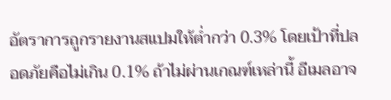อัตราการถูกรายงานสแปมให้ต่ำกว่า 0.3% โดยเป้าที่ปลอดภัยคือไม่เกิน 0.1% ถ้าไม่ผ่านเกณฑ์เหล่านี้ อีเมลอาจ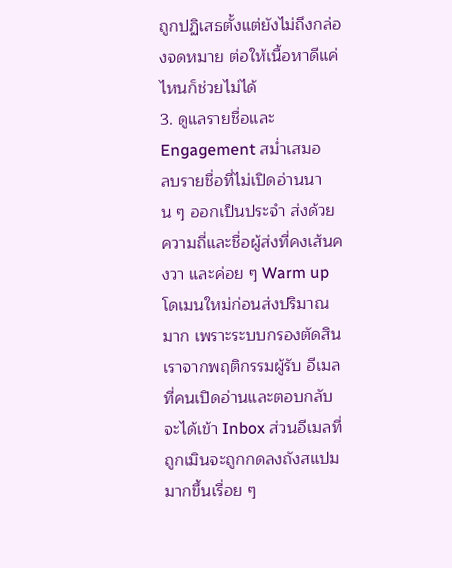ถูกปฏิเสธตั้งแต่ยังไม่ถึงกล่องจดหมาย ต่อให้เนื้อหาดีแค่ไหนก็ช่วยไม่ได้
3. ดูแลรายชื่อและ Engagement สม่ำเสมอ
ลบรายชื่อที่ไม่เปิดอ่านนาน ๆ ออกเป็นประจำ ส่งด้วยความถี่และชื่อผู้ส่งที่คงเส้นคงวา และค่อย ๆ Warm up โดเมนใหม่ก่อนส่งปริมาณมาก เพราะระบบกรองตัดสินเราจากพฤติกรรมผู้รับ อีเมลที่คนเปิดอ่านและตอบกลับจะได้เข้า Inbox ส่วนอีเมลที่ถูกเมินจะถูกกดลงถังสแปมมากขึ้นเรื่อย ๆ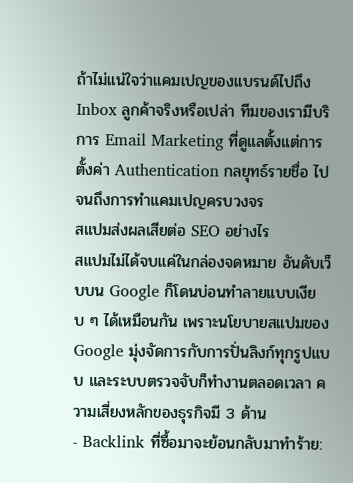ถ้าไม่แน่ใจว่าแคมเปญของแบรนด์ไปถึง Inbox ลูกค้าจริงหรือเปล่า ทีมของเรามีบริการ Email Marketing ที่ดูแลตั้งแต่การตั้งค่า Authentication กลยุทธ์รายชื่อ ไปจนถึงการทำแคมเปญครบวงจร
สแปมส่งผลเสียต่อ SEO อย่างไร
สแปมไม่ได้จบแค่ในกล่องจดหมาย อันดับเว็บบน Google ก็โดนบ่อนทำลายแบบเงียบ ๆ ได้เหมือนกัน เพราะนโยบายสแปมของ Google มุ่งจัดการกับการปั่นลิงก์ทุกรูปแบบ และระบบตรวจจับก็ทำงานตลอดเวลา ความเสี่ยงหลักของธุรกิจมี 3 ด้าน
- Backlink ที่ซื้อมาจะย้อนกลับมาทำร้าย: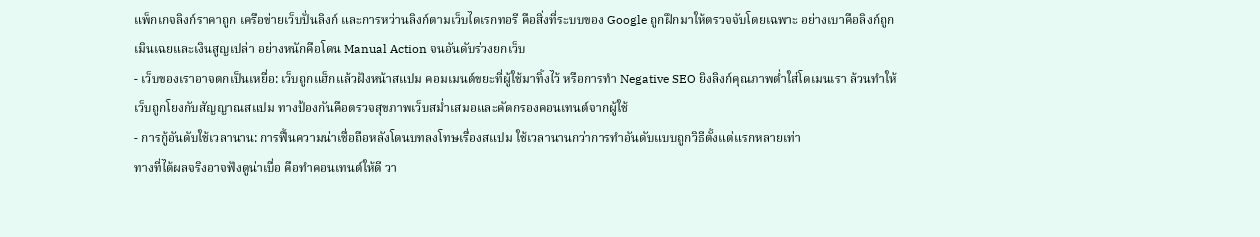แพ็กเกจลิงก์ราคาถูก เครือข่ายเว็บปั่นลิงก์ และการหว่านลิงก์ตามเว็บไดเรกทอรี คือสิ่งที่ระบบของ Google ถูกฝึกมาให้ตรวจจับโดยเฉพาะ อย่างเบาคือลิงก์ถูกเมินเฉยและเงินสูญเปล่า อย่างหนักคือโดน Manual Action จนอันดับร่วงยกเว็บ
- เว็บของเราอาจตกเป็นเหยื่อ: เว็บถูกแฮ็กแล้วฝังหน้าสแปม คอมเมนต์ขยะที่ผู้ใช้มาทิ้งไว้ หรือการทำ Negative SEO ยิงลิงก์คุณภาพต่ำใส่โดเมนเรา ล้วนทำให้เว็บถูกโยงกับสัญญาณสแปม ทางป้องกันคือตรวจสุขภาพเว็บสม่ำเสมอและคัดกรองคอนเทนต์จากผู้ใช้
- การกู้อันดับใช้เวลานาน: การฟื้นความน่าเชื่อถือหลังโดนบทลงโทษเรื่องสแปม ใช้เวลานานกว่าการทำอันดับแบบถูกวิธีตั้งแต่แรกหลายเท่า
ทางที่ได้ผลจริงอาจฟังดูน่าเบื่อ คือทำคอนเทนต์ให้ดี วา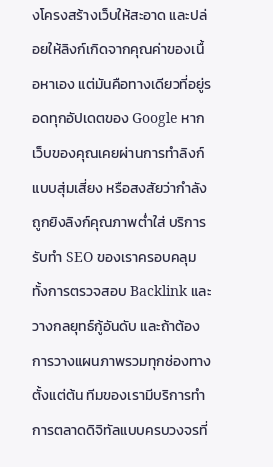งโครงสร้างเว็บให้สะอาด และปล่อยให้ลิงก์เกิดจากคุณค่าของเนื้อหาเอง แต่มันคือทางเดียวที่อยู่รอดทุกอัปเดตของ Google หากเว็บของคุณเคยผ่านการทำลิงก์แบบสุ่มเสี่ยง หรือสงสัยว่ากำลังถูกยิงลิงก์คุณภาพต่ำใส่ บริการรับทำ SEO ของเราครอบคลุมทั้งการตรวจสอบ Backlink และวางกลยุทธ์กู้อันดับ และถ้าต้องการวางแผนภาพรวมทุกช่องทางตั้งแต่ต้น ทีมของเรามีบริการทำการตลาดดิจิทัลแบบครบวงจรที่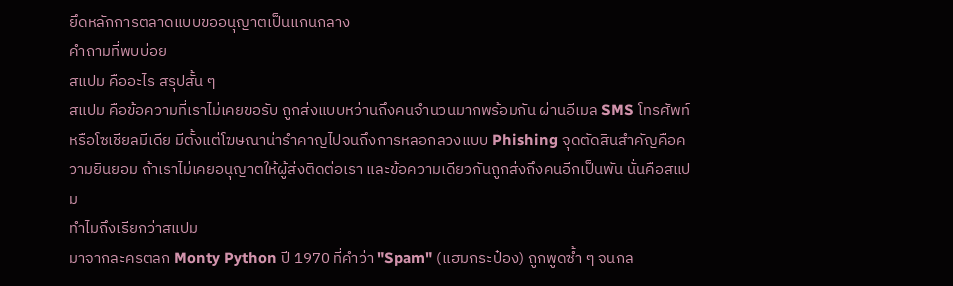ยึดหลักการตลาดแบบขออนุญาตเป็นแกนกลาง
คำถามที่พบบ่อย
สแปม คืออะไร สรุปสั้น ๆ
สแปม คือข้อความที่เราไม่เคยขอรับ ถูกส่งแบบหว่านถึงคนจำนวนมากพร้อมกัน ผ่านอีเมล SMS โทรศัพท์ หรือโซเชียลมีเดีย มีตั้งแต่โฆษณาน่ารำคาญไปจนถึงการหลอกลวงแบบ Phishing จุดตัดสินสำคัญคือความยินยอม ถ้าเราไม่เคยอนุญาตให้ผู้ส่งติดต่อเรา และข้อความเดียวกันถูกส่งถึงคนอีกเป็นพัน นั่นคือสแปม
ทำไมถึงเรียกว่าสแปม
มาจากละครตลก Monty Python ปี 1970 ที่คำว่า "Spam" (แฮมกระป๋อง) ถูกพูดซ้ำ ๆ จนกล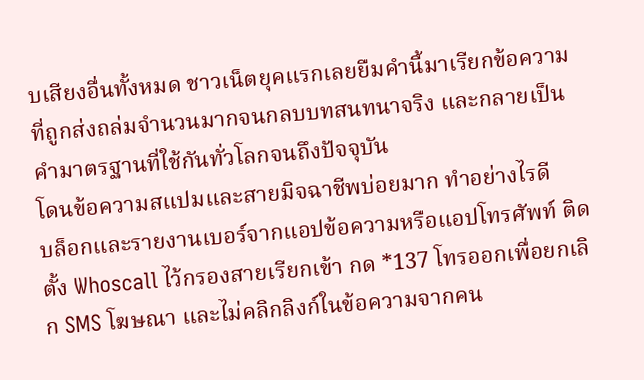บเสียงอื่นทั้งหมด ชาวเน็ตยุคแรกเลยยืมคำนี้มาเรียกข้อความที่ถูกส่งถล่มจำนวนมากจนกลบบทสนทนาจริง และกลายเป็นคำมาตรฐานที่ใช้กันทั่วโลกจนถึงปัจจุบัน
โดนข้อความสแปมและสายมิจฉาชีพบ่อยมาก ทำอย่างไรดี
บล็อกและรายงานเบอร์จากแอปข้อความหรือแอปโทรศัพท์ ติดตั้ง Whoscall ไว้กรองสายเรียกเข้า กด *137 โทรออกเพื่อยกเลิก SMS โฆษณา และไม่คลิกลิงก์ในข้อความจากคน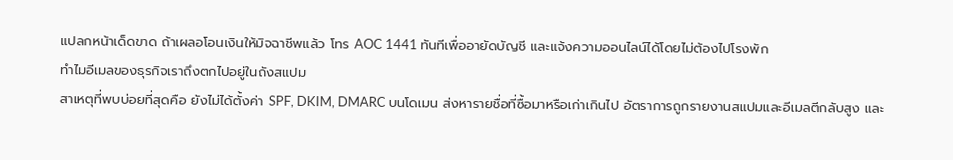แปลกหน้าเด็ดขาด ถ้าเผลอโอนเงินให้มิจฉาชีพแล้ว โทร AOC 1441 ทันทีเพื่ออายัดบัญชี และแจ้งความออนไลน์ได้โดยไม่ต้องไปโรงพัก
ทำไมอีเมลของธุรกิจเราถึงตกไปอยู่ในถังสแปม
สาเหตุที่พบบ่อยที่สุดคือ ยังไม่ได้ตั้งค่า SPF, DKIM, DMARC บนโดเมน ส่งหารายชื่อที่ซื้อมาหรือเก่าเกินไป อัตราการถูกรายงานสแปมและอีเมลตีกลับสูง และ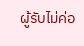ผู้รับไม่ค่อ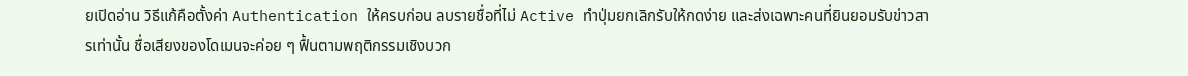ยเปิดอ่าน วิธีแก้คือตั้งค่า Authentication ให้ครบก่อน ลบรายชื่อที่ไม่ Active ทำปุ่มยกเลิกรับให้กดง่าย และส่งเฉพาะคนที่ยินยอมรับข่าวสารเท่านั้น ชื่อเสียงของโดเมนจะค่อย ๆ ฟื้นตามพฤติกรรมเชิงบวก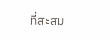ที่สะสม